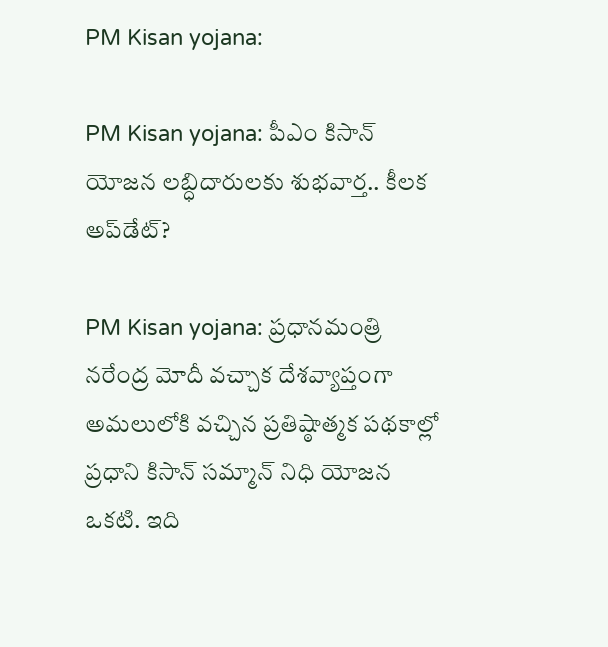PM Kisan yojana:

PM Kisan yojana: పీఎం కిసాన్ యోజ‌న ల‌బ్ధిదారుల‌కు శుభ‌వార్త‌.. కీల‌క అప్‌డేట్‌?

PM Kisan yojana: ప్ర‌ధాన‌మంత్రి న‌రేంద్ర మోదీ వ‌చ్చాక దేశ‌వ్యాప్తంగా అమ‌లులోకి వ‌చ్చిన ప్ర‌తిష్ఠాత్మ‌క ప‌థ‌కాల్లో ప్ర‌ధాని కిసాన్ స‌మ్మాన్ నిధి యోజ‌న ఒక‌టి. ఇది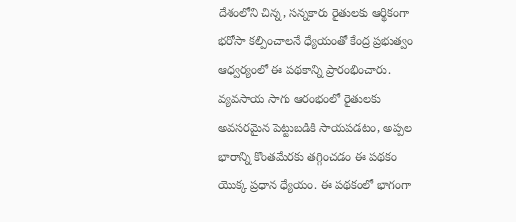దేశంలోని చిన్న‌, స‌న్న‌కారు రైతుల‌కు ఆర్థికంగా భ‌రోసా క‌ల్పించాల‌నే ధ్యేయంతో కేంద్ర ప్ర‌భుత్వం ఆధ్వ‌ర్యంలో ఈ ప‌థ‌కాన్ని ప్రారంభించారు. వ్య‌వ‌సాయ సాగు ఆరంభంలో రైతుల‌కు అవ‌స‌ర‌మైన పెట్టుబ‌డికి సాయ‌ప‌డ‌టం, అప్ప‌ల భారాన్ని కొంతమేర‌కు త‌గ్గించ‌డం ఈ ప‌థ‌కం యొక్క ప్ర‌ధాన ధ్యేయం. ఈ ప‌థ‌కంలో భాగంగా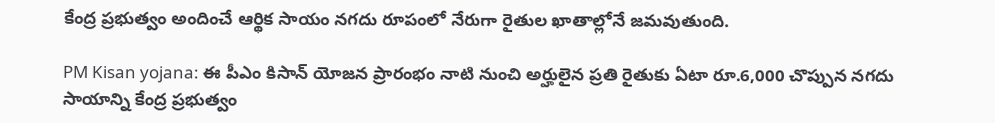కేంద్ర ప్ర‌భుత్వం అందించే ఆర్థిక సాయం న‌గ‌దు రూపంలో నేరుగా రైతుల ఖాతాల్లోనే జ‌మ‌వుతుంది.

PM Kisan yojana: ఈ పీఎం కిసాన్ యోజ‌న ప్రారంభం నాటి నుంచి అర్హులైన ప్ర‌తి రైతుకు ఏటా రూ.6,000 చొప్పున న‌గ‌దు సాయాన్ని కేంద్ర ప్ర‌భుత్వం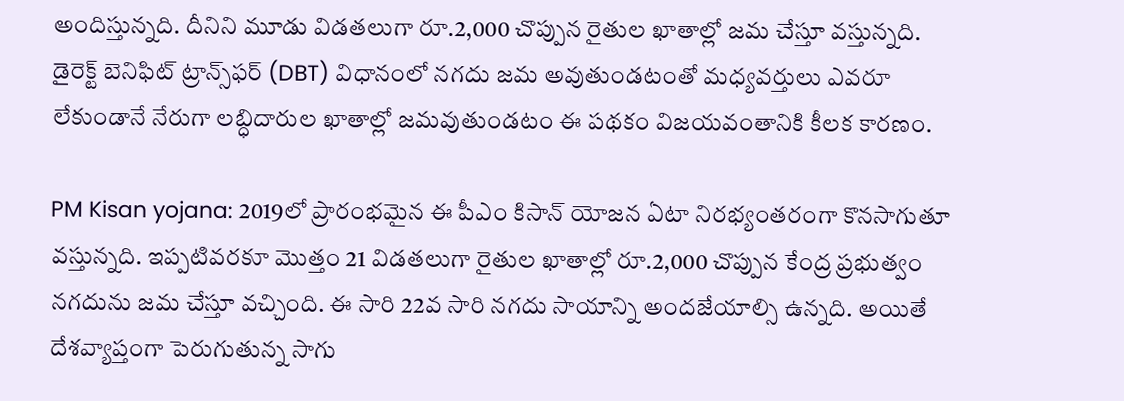అందిస్తున్న‌ది. దీనిని మూడు విడ‌త‌లుగా రూ.2,000 చొప్పున రైతుల ఖాతాల్లో జ‌మ చేస్తూ వ‌స్తున్న‌ది. డైరెక్ట్ బెనిఫిట్ ట్రాన్స్‌ఫ‌ర్ (DBT) విధానంలో న‌గ‌దు జ‌మ అవుతుండ‌టంతో మ‌ధ్య‌వ‌ర్తులు ఎవ‌రూ లేకుండానే నేరుగా ల‌బ్ధిదారుల ఖాతాల్లో జ‌మ‌వుతుండ‌టం ఈ ప‌థ‌కం విజ‌య‌వంతానికి కీల‌క కార‌ణం.

PM Kisan yojana: 2019లో ప్రారంభ‌మైన ఈ పీఎం కిసాన్ యోజ‌న ఏటా నిర‌భ్యంత‌రంగా కొన‌సాగుతూ వ‌స్తున్న‌ది. ఇప్ప‌టివ‌ర‌కూ మొత్తం 21 విడ‌త‌లుగా రైతుల ఖాతాల్లో రూ.2,000 చొప్పున కేంద్ర ప్ర‌భుత్వం న‌గ‌దును జ‌మ చేస్తూ వ‌చ్చింది. ఈ సారి 22వ సారి న‌గ‌దు సాయాన్ని అంద‌జేయాల్సి ఉన్న‌ది. అయితే దేశ‌వ్యాప్తంగా పెరుగుతున్న సాగు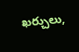ఖ‌ర్చులు,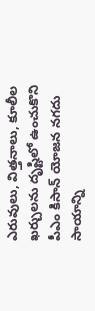ఎరువులు, విత్త‌నాలు, కూలీల ఖ‌ర్చుల‌ను దృష్టిలో ఉంచుకొని పీఎం కిసాన్ యోజ‌న న‌గ‌దు సాయాన్ని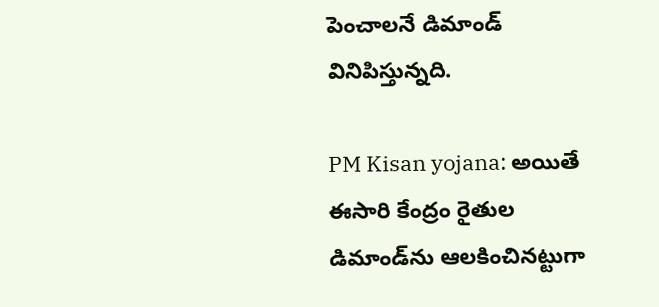పెంచాల‌నే డిమాండ్ వినిపిస్తున్న‌ది.

PM Kisan yojana: అయితే ఈసారి కేంద్రం రైతుల డిమాండ్‌ను ఆల‌కించిన‌ట్టుగా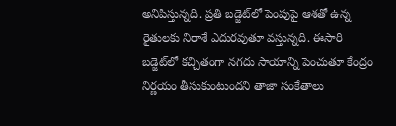అనిపిస్తున్న‌ది. ప్ర‌తి బ‌డ్జెట్‌లో పెంపుపై ఆశ‌తో ఉన్న రైతుల‌కు నిరాశే ఎదుర‌వుతూ వ‌స్తున్న‌ది. ఈసారి బ‌డ్జెట్‌లో క‌చ్చితంగా న‌గ‌దు సాయాన్ని పెంచుతూ కేంద్రం నిర్ణ‌యం తీసుకుంటుంద‌ని తాజా సంకేతాలు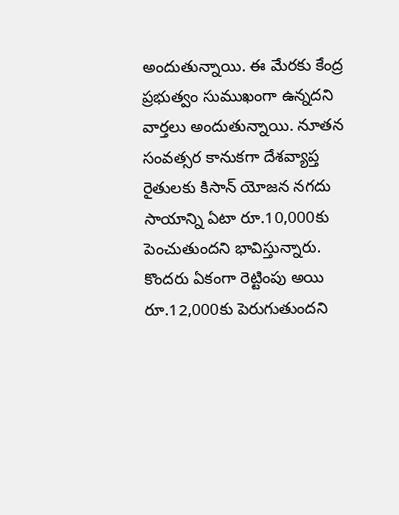అందుతున్నాయి. ఈ మేర‌కు కేంద్ర ప్ర‌భుత్వం సుముఖంగా ఉన్న‌ద‌ని వార్త‌లు అందుతున్నాయి. నూత‌న సంవ‌త్స‌ర కానుక‌గా దేశ‌వ్యాప్త రైతుల‌కు కిసాన్ యోజ‌న న‌గ‌దు సాయాన్ని ఏటా రూ.10,000కు పెంచుతుంద‌ని భావిస్తున్నారు. కొంద‌రు ఏకంగా రెట్టింపు అయి రూ.12,000కు పెరుగుతుంద‌ని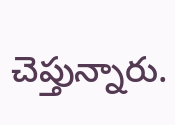చెప్తున్నారు.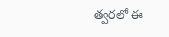త్వ‌ర‌లో ఈ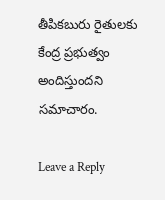తీపిక‌బురు రైతుల‌కు కేంద్ర ప్ర‌భుత్వం అందిస్తుంద‌ని స‌మాచారం.

Leave a Reply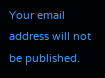Your email address will not be published.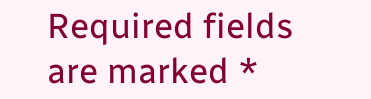Required fields are marked *